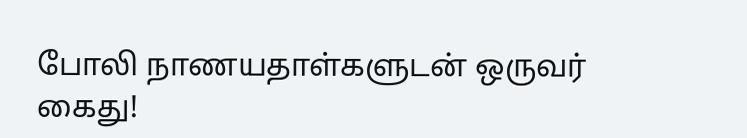போலி நாணயதாள்களுடன் ஒருவர் கைது!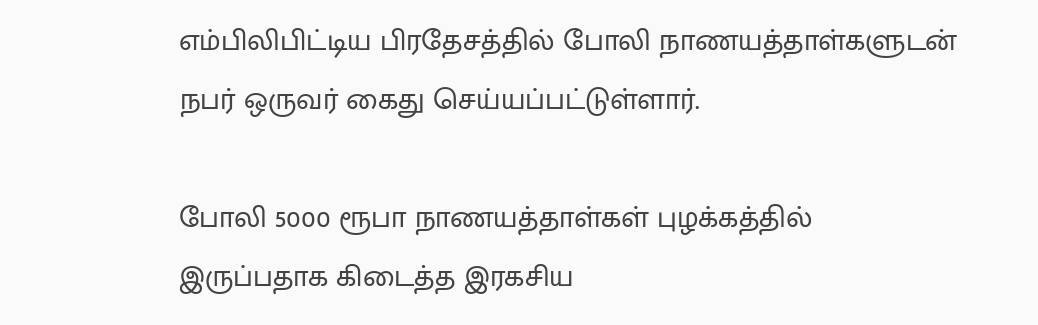எம்பிலிபிட்டிய பிரதேசத்தில் போலி நாணயத்தாள்களுடன் நபர் ஒருவர் கைது செய்யப்பட்டுள்ளார்.

போலி 5000 ரூபா நாணயத்தாள்கள் புழக்கத்தில் இருப்பதாக கிடைத்த இரகசிய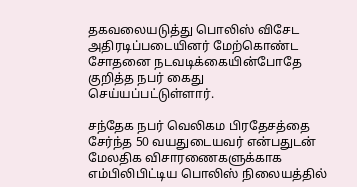தகவலையடுத்து பொலிஸ் விசேட அதிரடிப்படையினர் மேற்கொண்ட சோதனை நடவடிக்கையின்போதே குறித்த நபர் கைது செய்யப்பட்டுள்ளார்.

சந்தேக நபர் வெலிகம பிரதேசத்தை சேர்ந்த 50 வயதுடையவர் என்பதுடன் மேலதிக விசாரணைகளுக்காக எம்பிலிபிட்டிய பொலிஸ் நிலையத்தில்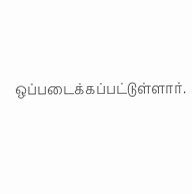ஒப்படைக்கப்பட்டுள்ளார்.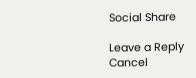Social Share

Leave a Reply Cancel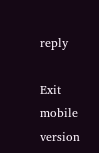reply

Exit mobile version